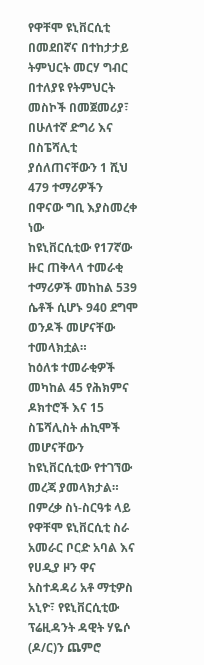የዋቸሞ ዩኒቨርሲቲ በመደበኛና በተከታታይ ትምህርት መርሃ ግብር በተለያዩ የትምህርት መስኮች በመጀመሪያ፣ በሁለተኛ ድግሪ እና በስፔሻሊቲ ያሰለጠናቸውን 1 ሺህ 479 ተማሪዎችን በዋናው ግቢ እያስመረቀ ነው
ከዩኒቨርሲቲው የ17ኛው ዙር ጠቅላላ ተመራቂ ተማሪዎች መከከል 539 ሴቶች ሲሆኑ 940 ደግሞ ወንዶች መሆናቸው ተመላክቷል።
ከዕለቱ ተመራቂዎች መካከል 45 የሕክምና ዶክተሮች እና 15 ስፔሻሊስት ሐኪሞች መሆናቸውን ከዩኒቨርሲቲው የተገኘው መረጃ ያመላክታል።
በምረቃ ስነ-ስርዓቱ ላይ የዋቸሞ ዩኒቨርሲቲ ስራ አመራር ቦርድ አባል እና የሀዲያ ዞን ዋና አስተዳዳሪ አቶ ማቲዎስ አኒዮ፣ የዩኒቨርሲቲው ፕሬዚዳንት ዳዊት ሃዬሶ (ዶ/ር)ን ጨምሮ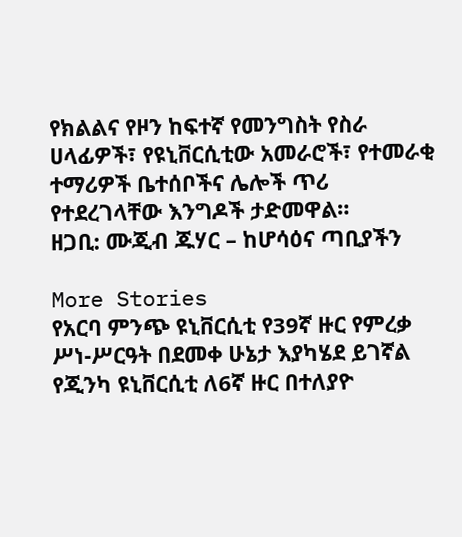የክልልና የዞን ከፍተኛ የመንግስት የስራ ሀላፊዎች፣ የዩኒቨርሲቲው አመራሮች፣ የተመራቂ ተማሪዎች ቤተሰቦችና ሌሎች ጥሪ የተደረገላቸው እንግዶች ታድመዋል።
ዘጋቢ: ሙጂብ ጁሃር – ከሆሳዕና ጣቢያችን

More Stories
የአርባ ምንጭ ዩኒቨርሲቲ የ39ኛ ዙር የምረቃ ሥነ-ሥርዓት በደመቀ ሁኔታ እያካሄደ ይገኛል
የጂንካ ዩኒቨርሲቲ ለ6ኛ ዙር በተለያዮ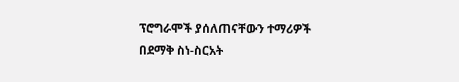ፕሮግራሞች ያሰለጠናቸውን ተማሪዎች በደማቅ ስነ-ስርአት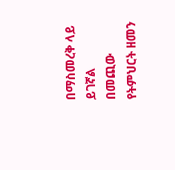በማስመረቅ ላይ ይገኛል
በመጪው የትምህርት ዘመን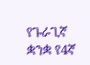የጉራጊኛ ቋንቋ የ4ኛ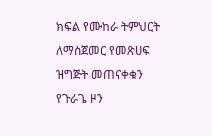ክፍል የሙከራ ትምህርት ለማስጀመር የመጽሀፍ ዝግጅት መጠናቀቁን የጉራጌ ዞን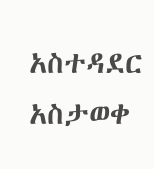አስተዳደር አስታወቀ